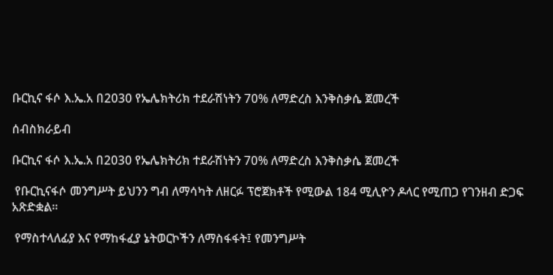ቡርኪና ፋሶ እ.ኤ.አ በ2030 የኤሌክትሪክ ተደራሽነትን 70% ለማድረስ እንቅስቃሴ ጀመረች

ሰብስክራይብ

ቡርኪና ፋሶ እ.ኤ.አ በ2030 የኤሌክትሪክ ተደራሽነትን 70% ለማድረስ እንቅስቃሴ ጀመረች

 የቡርኪናፋሶ መንግሥት ይህንን ግብ ለማሳካት ለዘርፉ ፕሮጀክቶች የሚውል 184 ሚሊዮን ዶላር የሚጠጋ የገንዘብ ድጋፍ አጽድቋል።

 የማስተላለፊያ እና የማከፋፈያ ኔትወርኮችን ለማስፋፋት፤ የመንግሥት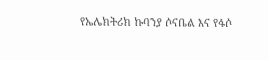የኤሌክትሪክ ኩባንያ ሶናቤል እና የፋሶ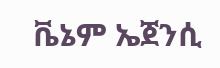ቬኔም ኤጀንሲ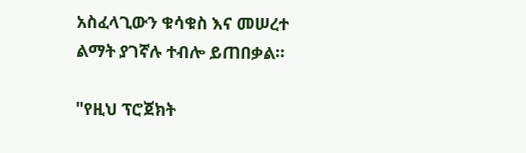አስፈላጊውን ቁሳቁስ እና መሠረተ ልማት ያገኛሉ ተብሎ ይጠበቃል።

"የዚህ ፕሮጀክት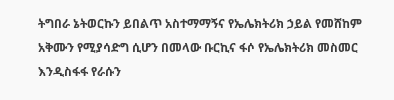ትግበራ ኔትወርኩን ይበልጥ አስተማማኝና የኤሌክትሪክ ኃይል የመሸከም አቅሙን የሚያሳድግ ሲሆን በመላው ቡርኪና ፋሶ የኤሌክትሪክ መስመር እንዲስፋፋ የራሱን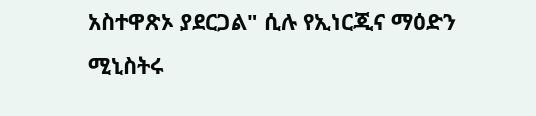አስተዋጽኦ ያደርጋል" ሲሉ የኢነርጂና ማዕድን ሚኒስትሩ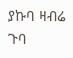ያኩባ ዛብሬ ጉባ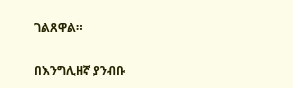ገልጸዋል።

በእንግሊዘኛ ያንብቡ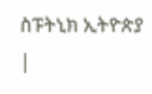ስፑትኒክ ኢትዮጵያ |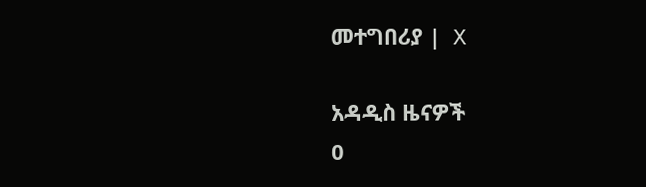መተግበሪያ |  X

አዳዲስ ዜናዎች
0